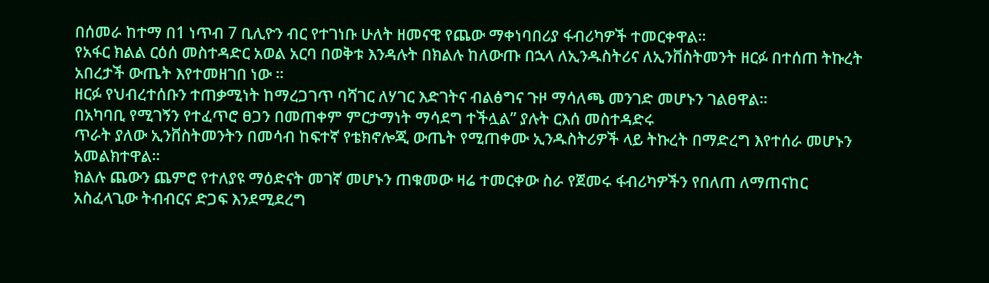በሰመራ ከተማ በ1 ነጥብ 7 ቢሊዮን ብር የተገነቡ ሁለት ዘመናዊ የጨው ማቀነባበሪያ ፋብሪካዎች ተመርቀዋል፡፡
የአፋር ክልል ርዕሰ መስተዳድር አወል አርባ በወቅቱ እንዳሉት በክልሉ ከለውጡ በኋላ ለኢንዱስትሪና ለኢንቨስትመንት ዘርፉ በተሰጠ ትኩረት አበረታች ውጤት እየተመዘገበ ነው ።
ዘርፉ የህብረተሰቡን ተጠቃሚነት ከማረጋገጥ ባሻገር ለሃገር እድገትና ብልፅግና ጉዞ ማሳለጫ መንገድ መሆኑን ገልፀዋል።
በአካባቢ የሚገኝን የተፈጥሮ ፀጋን በመጠቀም ምርታማነት ማሳደግ ተችሏል” ያሉት ርእሰ መስተዳድሩ
ጥራት ያለው ኢንቨስትመንትን በመሳብ ከፍተኛ የቴክኖሎጂ ውጤት የሚጠቀሙ ኢንዱስትሪዎች ላይ ትኩረት በማድረግ እየተሰራ መሆኑን አመልክተዋል።
ክልሉ ጨውን ጨምሮ የተለያዩ ማዕድናት መገኛ መሆኑን ጠቁመው ዛሬ ተመርቀው ስራ የጀመሩ ፋብሪካዎችን የበለጠ ለማጠናከር አስፈላጊው ትብብርና ድጋፍ እንደሚደረግ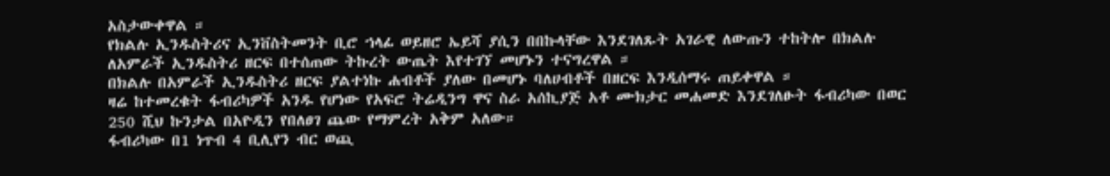አስታውቀዋል ።
የክልሉ ኢንዱስትሪና ኢንቨስትመንት ቢሮ ኀላፊ ወይዘሮ ኤይሻ ያሲን በበኩላቸው እንደገለጹት አገራዊ ለውጡን ተከትሎ በክልሉ ለአምራች ኢንዱስትሪ ዘርፍ በተሰጠው ትኩረት ውጤት እየተገኘ መሆኑን ተናግረዋል ።
በክልሉ በአምራች ኢንዱስትሪ ዘርፍ ያልተነኩ ሐብቶች ያለው በመሆኑ ባለሀብቶች በዘርፍ እንዲሰማሩ ጠይቀዋል ።
ዛሬ ከተመረቁት ፋብሪካዎች አንዱ የሆነው የአፍሮ ትሬዲንግ ዋና ስራ አሰኪያጅ አቶ ሙክታር መሐመድ እንደገለፁት ፋብሪካው በወር 250 ሺህ ኩንታል በአዮዲን የበለፀገ ጨው የማምረት አቅም አለው።
ፋብሪካው በ1 ነጥብ 4 ቢሊየን ብር ወጪ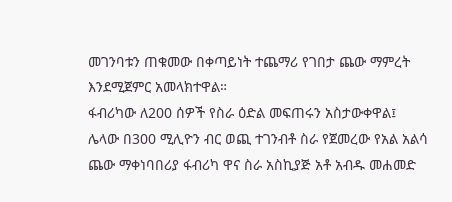መገንባቱን ጠቁመው በቀጣይነት ተጨማሪ የገበታ ጨው ማምረት እንደሚጀምር አመላክተዋል።
ፋብሪካው ለ200 ሰዎች የስራ ዕድል መፍጠሩን አስታውቀዋል፤
ሌላው በ300 ሚሊዮን ብር ወጪ ተገንብቶ ስራ የጀመረው የአል አልሳ ጨው ማቀነባበሪያ ፋብሪካ ዋና ስራ አስኪያጅ አቶ አብዱ መሐመድ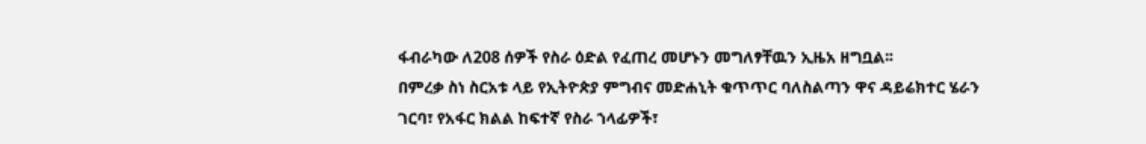ፋብራካው ለ208 ሰዎች የስራ ዕድል የፈጠረ መሆኑን መግለፃቸዉን ኢዜአ ዘግቧል፡፡
በምረቃ ስነ ስርአቱ ላይ የኢትዮጵያ ምግብና መድሐኒት ቁጥጥር ባለስልጣን ዋና ዳይሬክተር ሄራን ገርባ፣ የአፋር ክልል ከፍተኛ የስራ ኀላፊዎች፣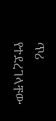ጥሪ የተደረገላቸው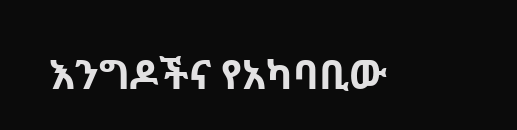እንግዶችና የአካባቢው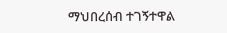ማህበረሰብ ተገኝተዋል